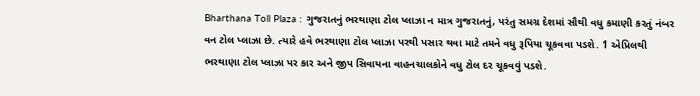Bharthana Toll Plaza : ગુજરાતનું ભરથાણા ટોલ પ્લાઝા ન માત્ર ગુજરાતનું, પરંતુ સમગ્ર દેશમાં સૌથી વધુ કમાણી કરતું નંબર વન ટોલ પ્લાઝા છે. ત્યારે હવે ભરથાણા ટોલ પ્લાઝા પરથી પસાર થવા માટે તમને વધુ રૂપિયા ચૂકવવા પડશે. 1 એપ્રિલથી ભરથાણા ટોલ પ્લાઝા પર કાર અને જીપ સિવાયના વાહનચાલકોને વધુ ટોલ દર ચૂકવવું પડશે.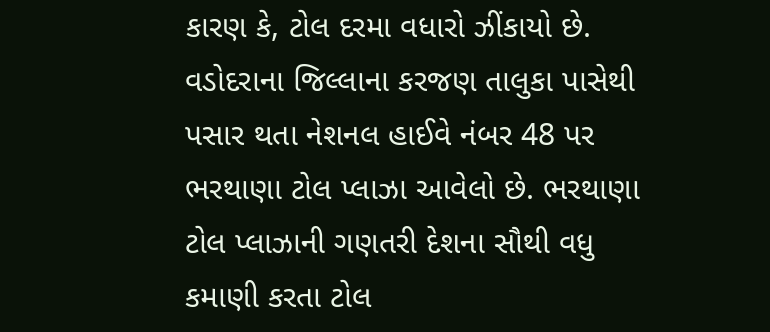કારણ કે, ટોલ દરમા વધારો ઝીંકાયો છે.
વડોદરાના જિલ્લાના કરજણ તાલુકા પાસેથી પસાર થતા નેશનલ હાઈવે નંબર 48 પર ભરથાણા ટોલ પ્લાઝા આવેલો છે. ભરથાણા ટોલ પ્લાઝાની ગણતરી દેશના સૌથી વધુ કમાણી કરતા ટોલ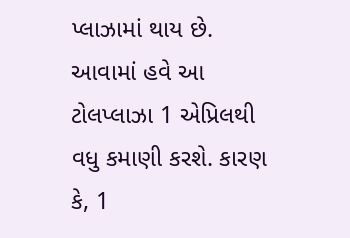પ્લાઝામાં થાય છે. આવામાં હવે આ ટોલપ્લાઝા 1 એપ્રિલથી વધુ કમાણી કરશે. કારણ કે, 1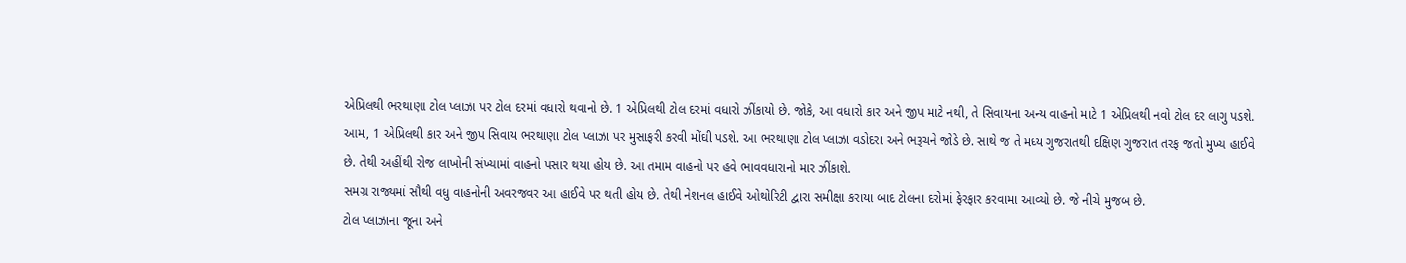એપ્રિલથી ભરથાણા ટોલ પ્લાઝા પર ટોલ દરમાં વધારો થવાનો છે. 1 એપ્રિલથી ટોલ દરમાં વધારો ઝીંકાયો છે. જોકે, આ વધારો કાર અને જીપ માટે નથી, તે સિવાયના અન્ય વાહનો માટે 1 એપ્રિલથી નવો ટોલ દર લાગુ પડશે.
આમ, 1 એપ્રિલથી કાર અને જીપ સિવાય ભરથાણા ટોલ પ્લાઝા પર મુસાફરી કરવી મોંઘી પડશે. આ ભરથાણા ટોલ પ્લાઝા વડોદરા અને ભરૂચને જોડે છે. સાથે જ તે મધ્ય ગુજરાતથી દક્ષિણ ગુજરાત તરફ જતો મુખ્ય હાઈવે છે. તેથી અહીંથી રોજ લાખોની સંખ્યામાં વાહનો પસાર થયા હોય છે. આ તમામ વાહનો પર હવે ભાવવધારાનો માર ઝીંકાશે.
સમગ્ર રાજ્યમાં સૌથી વધુ વાહનોની અવરજવર આ હાઈવે પર થતી હોય છે. તેથી નેશનલ હાઈવે ઓથોરિટી દ્વારા સમીક્ષા કરાયા બાદ ટોલના દરોમાં ફેરફાર કરવામા આવ્યો છે. જે નીચે મુજબ છે.
ટોલ પ્લાઝાના જૂના અને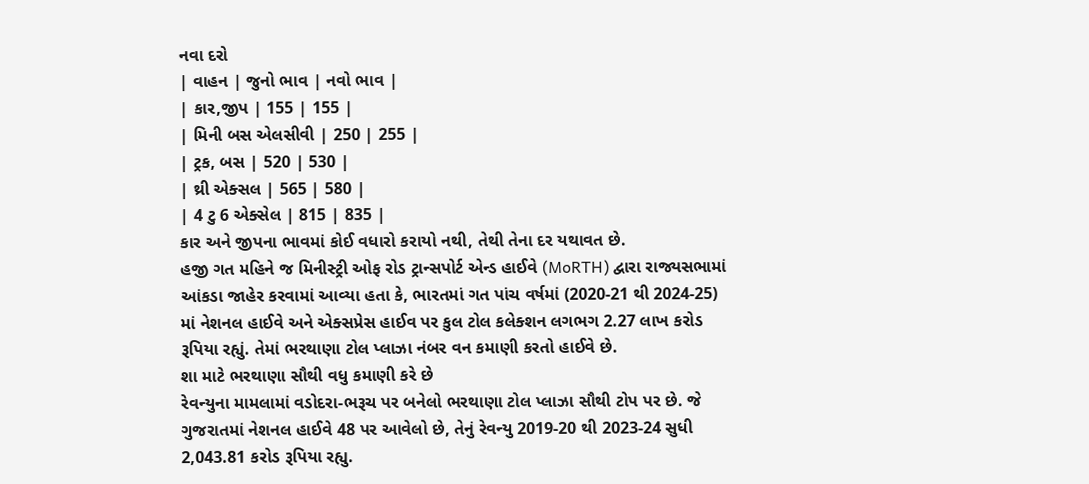નવા દરો
| વાહન | જુનો ભાવ | નવો ભાવ |
| કાર,જીપ | 155 | 155 |
| મિની બસ એલસીવી | 250 | 255 |
| ટ્રક, બસ | 520 | 530 |
| થ્રી એક્સલ | 565 | 580 |
| 4 ટુ 6 એક્સેલ | 815 | 835 |
કાર અને જીપના ભાવમાં કોઈ વધારો કરાયો નથી, તેથી તેના દર યથાવત છે.
હજી ગત મહિને જ મિનીસ્ટ્રી ઓફ રોડ ટ્રાન્સપોર્ટ એન્ડ હાઈવે (MoRTH) દ્વારા રાજ્યસભામાં આંકડા જાહેર કરવામાં આવ્યા હતા કે, ભારતમાં ગત પાંચ વર્ષમાં (2020-21 થી 2024-25) માં નેશનલ હાઈવે અને એક્સપ્રેસ હાઈવ પર કુલ ટોલ કલેક્શન લગભગ 2.27 લાખ કરોડ રૂપિયા રહ્યું. તેમાં ભરથાણા ટોલ પ્લાઝા નંબર વન કમાણી કરતો હાઈવે છે.
શા માટે ભરથાણા સૌથી વધુ કમાણી કરે છે
રેવન્યુના મામલામાં વડોદરા-ભરૂચ પર બનેલો ભરથાણા ટોલ પ્લાઝા સૌથી ટોપ પર છે. જે ગુજરાતમાં નેશનલ હાઈવે 48 પર આવેલો છે, તેનું રેવન્યુ 2019-20 થી 2023-24 સુધી 2,043.81 કરોડ રૂપિયા રહ્યુ.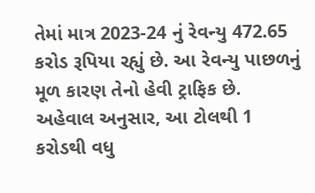તેમાં માત્ર 2023-24 નું રેવન્યુ 472.65 કરોડ રૂપિયા રહ્યું છે. આ રેવન્યુ પાછળનું મૂળ કારણ તેનો હેવી ટ્રાફિક છે. અહેવાલ અનુસાર, આ ટોલથી 1 કરોડથી વધુ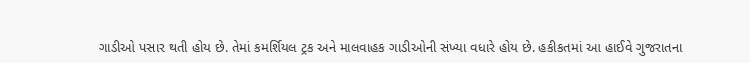ગાડીઓ પસાર થતી હોય છે. તેમાં કમર્શિયલ ટ્રક અને માલવાહક ગાડીઓની સંખ્યા વધારે હોય છે. હકીકતમાં આ હાઈવે ગુજરાતના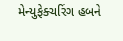મેન્યુફેક્ચરિંગ હબને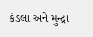કંડલા અને મુન્દ્રા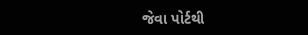જેવા પોર્ટથી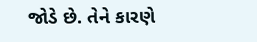જોડે છે. તેને કારણે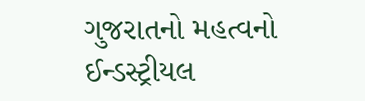ગુજરાતનો મહત્વનો ઈન્ડસ્ટ્રીયલ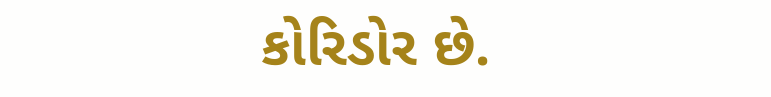કોરિડોર છે.